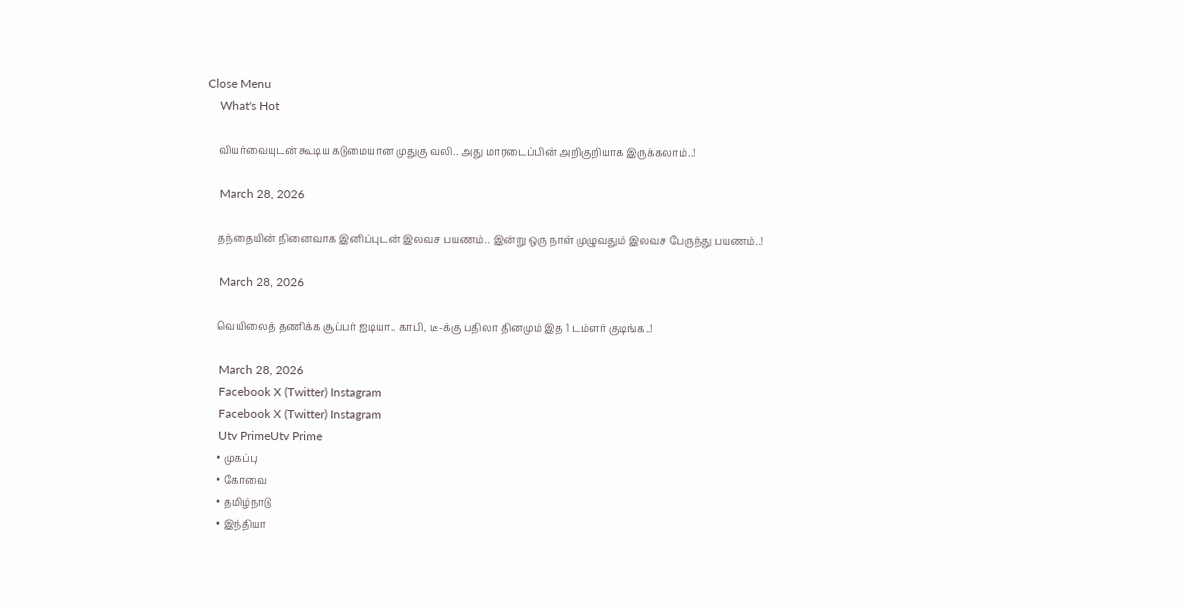Close Menu
    What's Hot

    வியர்வையுடன் கூடிய கடுமையான முதுகு வலி.. அது மாரடைப்பின் அறிகுறியாக இருக்கலாம்..!

    March 28, 2026

    தந்தையின் நினைவாக இனிப்புடன் இலவச பயணம்.. இன்று ஒரு நாள் முழுவதும் இலவச பேருந்து பயணம்..!

    March 28, 2026

    வெயிலைத் தணிக்க சூப்பர் ஐடியா.. காபி, டீ-க்கு பதிலா தினமும் இத 1 டம்ளர் குடிங்க..!

    March 28, 2026
    Facebook X (Twitter) Instagram
    Facebook X (Twitter) Instagram
    Utv PrimeUtv Prime
    • முகப்பு
    • கோவை
    • தமிழ்நாடு
    • இந்தியா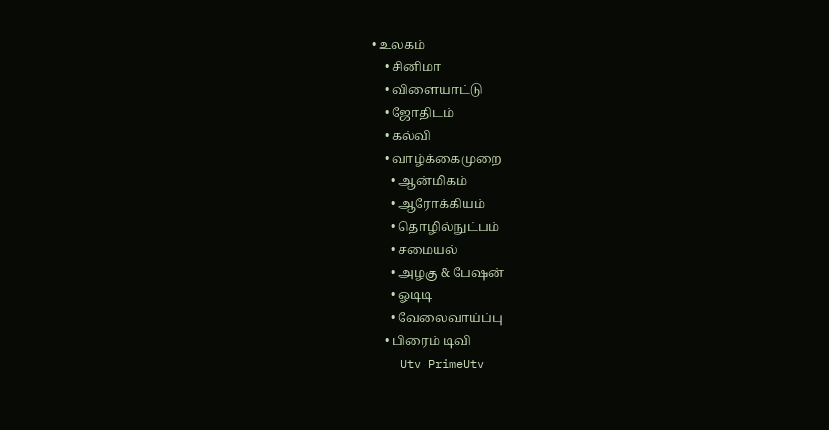• உலகம்
    • சினிமா
    • விளையாட்டு
    • ஜோதிடம்
    • கல்வி
    • வாழ்க்கைமுறை
      • ஆன்மிகம்
      • ஆரோக்கியம்
      • தொழில்நுட்பம்
      • சமையல்
      • அழகு & பேஷன்
      • ஓடிடி
      • வேலைவாய்ப்பு
    • பிரைம் டிவி
    Utv PrimeUtv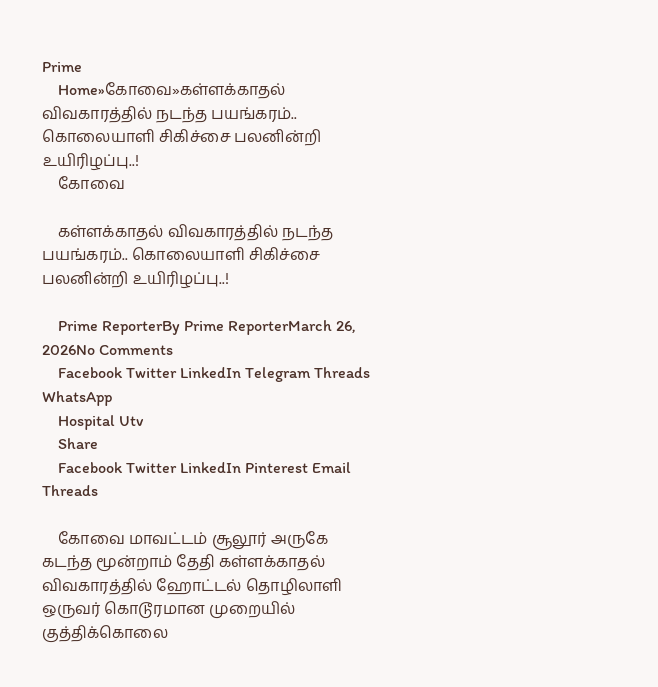Prime
    Home»கோவை»கள்ளக்காதல் விவகாரத்தில் நடந்த பயங்கரம்.. கொலையாளி சிகிச்சை பலனின்றி உயிரிழப்பு..!
    கோவை

    கள்ளக்காதல் விவகாரத்தில் நடந்த பயங்கரம்.. கொலையாளி சிகிச்சை பலனின்றி உயிரிழப்பு..!

    Prime ReporterBy Prime ReporterMarch 26, 2026No Comments
    Facebook Twitter LinkedIn Telegram Threads WhatsApp
    Hospital Utv
    Share
    Facebook Twitter LinkedIn Pinterest Email Threads

    கோவை மாவட்டம் சூலூர் அருகே கடந்த மூன்றாம் தேதி கள்ளக்காதல் விவகாரத்தில் ஹோட்டல் தொழிலாளி ஒருவர் கொடூரமான முறையில் குத்திக்கொலை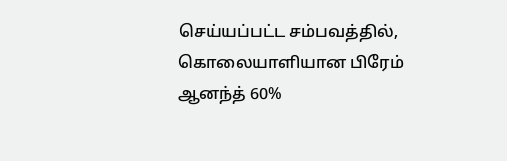செய்யப்பட்ட சம்பவத்தில், கொலையாளியான பிரேம் ஆனந்த் 60%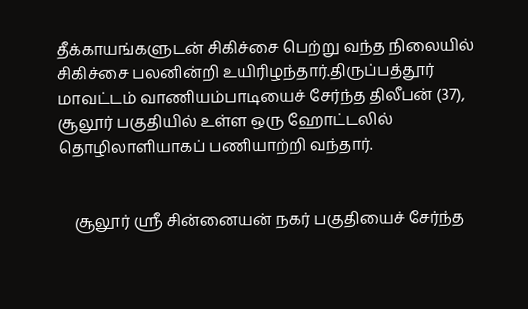தீக்காயங்களுடன் சிகிச்சை பெற்று வந்த நிலையில் சிகிச்சை பலனின்றி உயிரிழந்தார்.திருப்பத்தூர் மாவட்டம் வாணியம்பாடியைச் சேர்ந்த திலீபன் (37), சூலூர் பகுதியில் உள்ள ஒரு ஹோட்டலில் தொழிலாளியாகப் பணியாற்றி வந்தார்.


    சூலூர் ஸ்ரீ சின்னையன் நகர் பகுதியைச் சேர்ந்த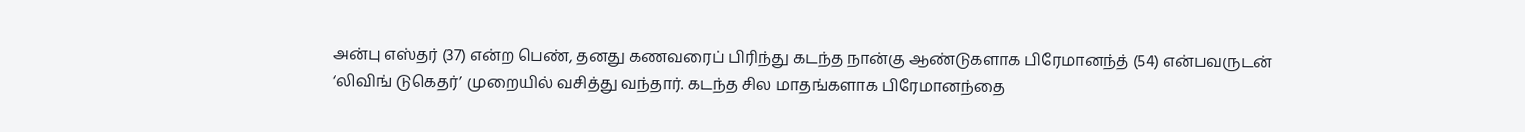அன்பு எஸ்தர் (37) என்ற பெண், தனது கணவரைப் பிரிந்து கடந்த நான்கு ஆண்டுகளாக பிரேமானந்த் (54) என்பவருடன் ‘லிவிங் டுகெதர்’ முறையில் வசித்து வந்தார். கடந்த சில மாதங்களாக பிரேமானந்தை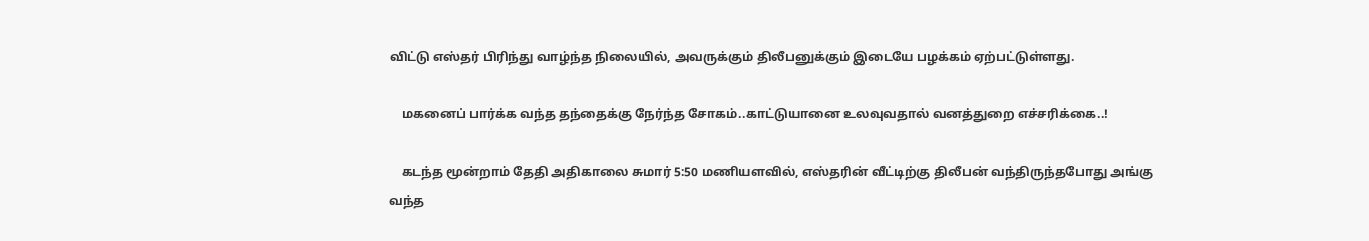விட்டு எஸ்தர் பிரிந்து வாழ்ந்த நிலையில், அவருக்கும் திலீபனுக்கும் இடையே பழக்கம் ஏற்பட்டுள்ளது.

    மகனைப் பார்க்க வந்த தந்தைக்கு நேர்ந்த சோகம்..காட்டுயானை உலவுவதால் வனத்துறை எச்சரிக்கை..!

    கடந்த மூன்றாம் தேதி அதிகாலை சுமார் 5:50 மணியளவில், எஸ்தரின் வீட்டிற்கு திலீபன் வந்திருந்தபோது அங்கு வந்த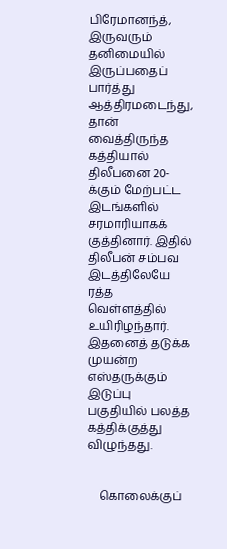பிரேமானந்த், இருவரும் தனிமையில் இருப்பதைப் பார்த்து ஆத்திரமடைந்து, தான் வைத்திருந்த கத்தியால் திலீபனை 20-க்கும் மேற்பட்ட இடங்களில் சரமாரியாகக் குத்தினார். இதில் திலீபன் சம்பவ இடத்திலேயே ரத்த வெள்ளத்தில் உயிரிழந்தார். இதனைத் தடுக்க முயன்ற எஸ்தருக்கும் இடுப்பு பகுதியில் பலத்த கத்திக்குத்து விழுந்தது.


    கொலைக்குப்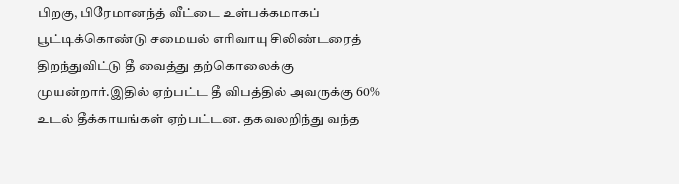பிறகு, பிரேமானந்த் வீட்டை உள்பக்கமாகப் பூட்டிக்கொண்டு சமையல் எரிவாயு சிலிண்டரைத் திறந்துவிட்டு தீ வைத்து தற்கொலைக்கு முயன்றார்.இதில் ஏற்பட்ட தீ விபத்தில் அவருக்கு 60% உடல் தீக்காயங்கள் ஏற்பட்டன. தகவலறிந்து வந்த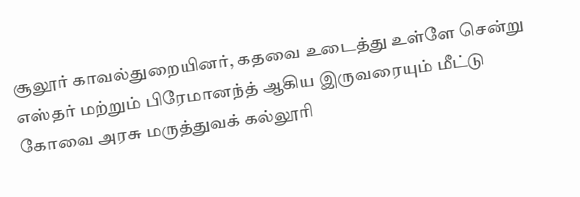சூலூர் காவல்துறையினர், கதவை உடைத்து உள்ளே சென்று எஸ்தர் மற்றும் பிரேமானந்த் ஆகிய இருவரையும் மீட்டு கோவை அரசு மருத்துவக் கல்லூரி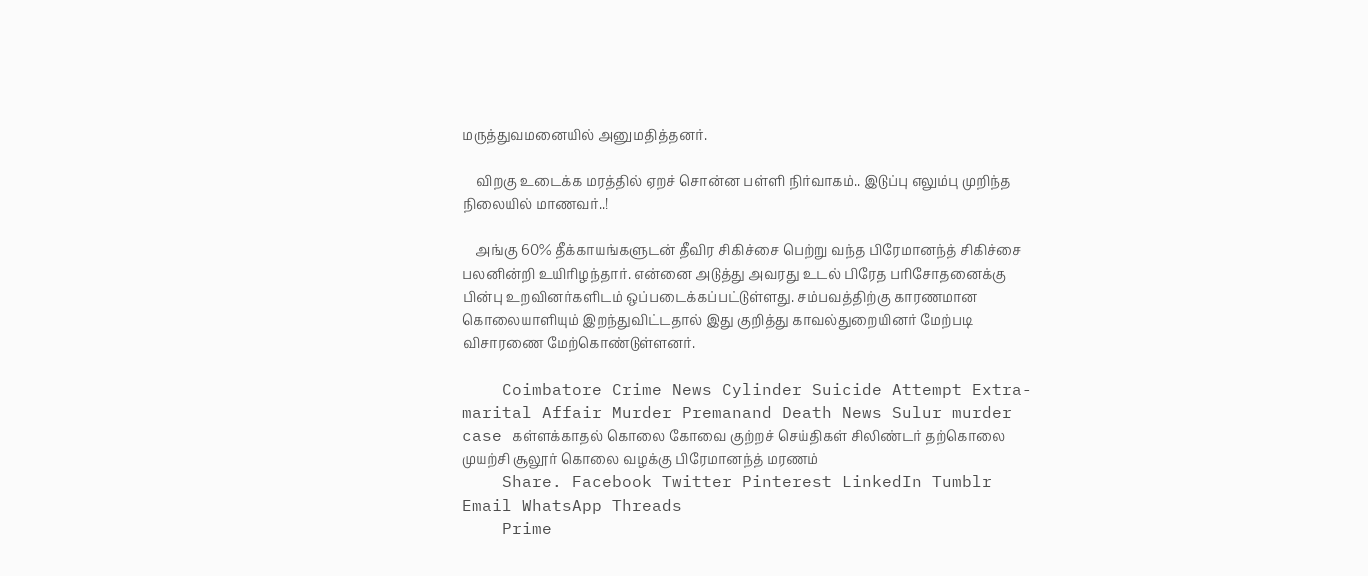மருத்துவமனையில் அனுமதித்தனர்.

    விறகு உடைக்க மரத்தில் ஏறச் சொன்ன பள்ளி நிர்வாகம்.. இடுப்பு எலும்பு முறிந்த நிலையில் மாணவர்..!

    அங்கு 60% தீக்காயங்களுடன் தீவிர சிகிச்சை பெற்று வந்த பிரேமானந்த் சிகிச்சை பலனின்றி உயிரிழந்தார். என்னை அடுத்து அவரது உடல் பிரேத பரிசோதனைக்கு பின்பு உறவினர்களிடம் ஒப்படைக்கப்பட்டுள்ளது. சம்பவத்திற்கு காரணமான கொலையாளியும் இறந்துவிட்டதால் இது குறித்து காவல்துறையினர் மேற்படி விசாரணை மேற்கொண்டுள்ளனர்.

    Coimbatore Crime News Cylinder Suicide Attempt Extra-marital Affair Murder Premanand Death News Sulur murder case கள்ளக்காதல் கொலை கோவை குற்றச் செய்திகள் சிலிண்டர் தற்கொலை முயற்சி சூலூர் கொலை வழக்கு பிரேமானந்த் மரணம்
    Share. Facebook Twitter Pinterest LinkedIn Tumblr Email WhatsApp Threads
    Prime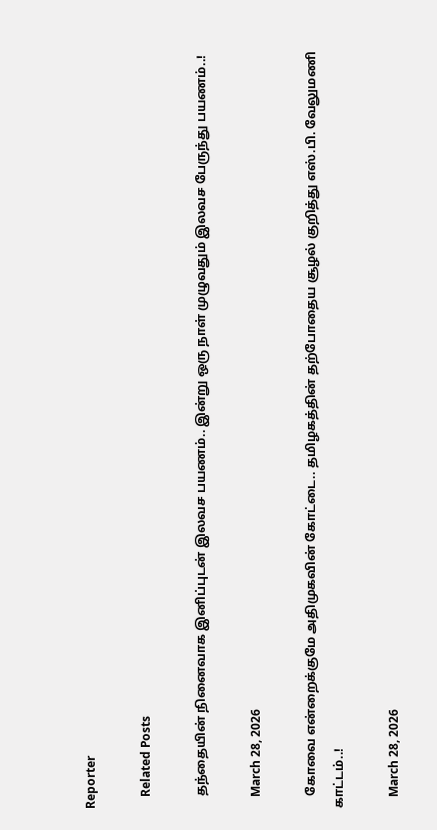Reporter

    Related Posts

    தந்தையின் நினைவாக இனிப்புடன் இலவச பயணம்.. இன்று ஒரு நாள் முழுவதும் இலவச பேருந்து பயணம்..!

    March 28, 2026

    கோவை என்றைக்குமே அதிமுகவின் கோட்டை.. தமிழகத்தின் தற்போதைய சூழல் குறித்து எஸ்.பி. வேலுமணி காட்டம்..!

    March 28, 2026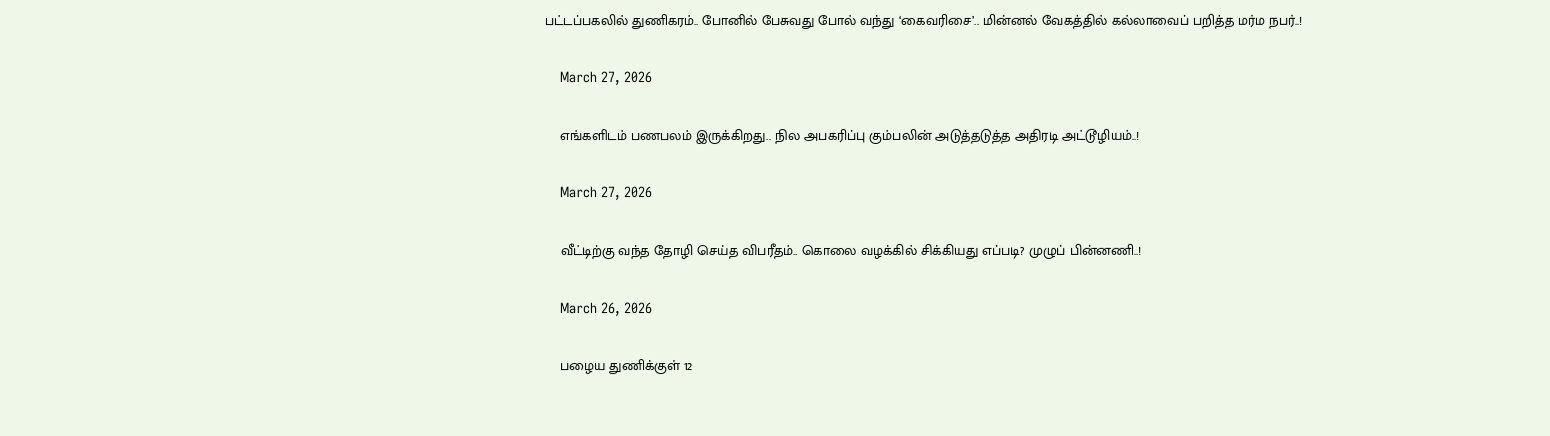பட்டப்பகலில் துணிகரம்.. போனில் பேசுவது போல் வந்து ‘கைவரிசை’.. மின்னல் வேகத்தில் கல்லாவைப் பறித்த மர்ம நபர்..!

    March 27, 2026

    எங்களிடம் பணபலம் இருக்கிறது.. நில அபகரிப்பு கும்பலின் அடுத்தடுத்த அதிரடி அட்டூழியம்..!

    March 27, 2026

    வீட்டிற்கு வந்த தோழி செய்த விபரீதம்.. கொலை வழக்கில் சிக்கியது எப்படி? முழுப் பின்னணி..!

    March 26, 2026

    பழைய துணிக்குள் 12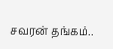சவரன் தங்கம்..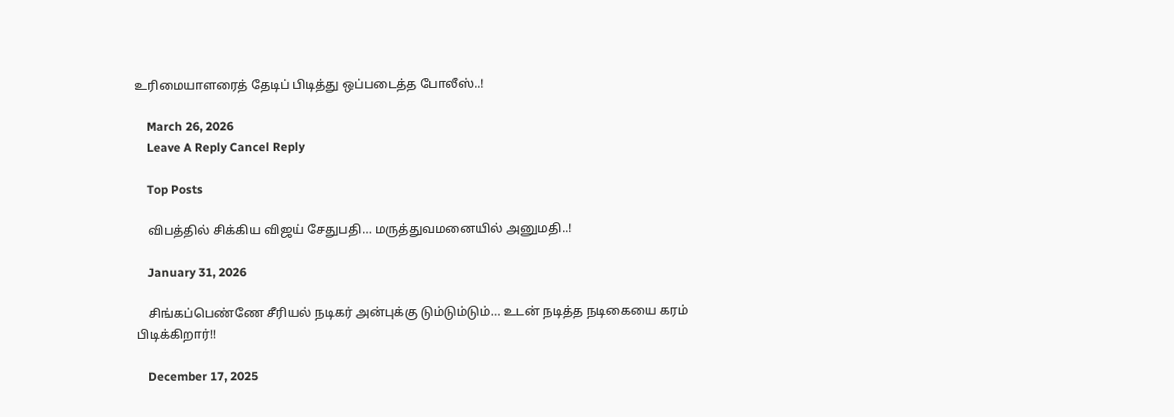உரிமையாளரைத் தேடிப் பிடித்து ஒப்படைத்த போலீஸ்..!

    March 26, 2026
    Leave A Reply Cancel Reply

    Top Posts

    விபத்தில் சிக்கிய விஜய் சேதுபதி… மருத்துவமனையில் அனுமதி..!

    January 31, 2026

    சிங்கப்பெண்ணே சீரியல் நடிகர் அன்புக்கு டும்டும்டும்… உடன் நடித்த நடிகையை கரம் பிடிக்கிறார்!!

    December 17, 2025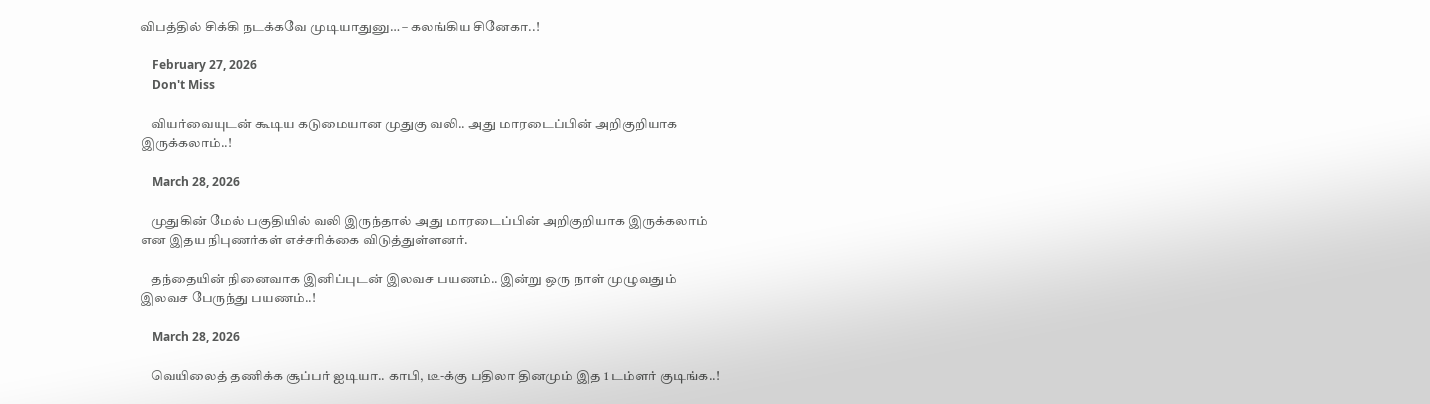விபத்தில் சிக்கி நடக்கவே முடியாதுனு… – கலங்கிய சினேகா..!

    February 27, 2026
    Don't Miss

    வியர்வையுடன் கூடிய கடுமையான முதுகு வலி.. அது மாரடைப்பின் அறிகுறியாக இருக்கலாம்..!

    March 28, 2026

    முதுகின் மேல் பகுதியில் வலி இருந்தால் அது மாரடைப்பின் அறிகுறியாக இருக்கலாம் என இதய நிபுணர்கள் எச்சரிக்கை விடுத்துள்ளனர்.

    தந்தையின் நினைவாக இனிப்புடன் இலவச பயணம்.. இன்று ஒரு நாள் முழுவதும் இலவச பேருந்து பயணம்..!

    March 28, 2026

    வெயிலைத் தணிக்க சூப்பர் ஐடியா.. காபி, டீ-க்கு பதிலா தினமும் இத 1 டம்ளர் குடிங்க..!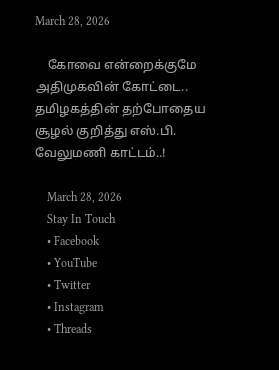March 28, 2026

    கோவை என்றைக்குமே அதிமுகவின் கோட்டை.. தமிழகத்தின் தற்போதைய சூழல் குறித்து எஸ்.பி. வேலுமணி காட்டம்..!

    March 28, 2026
    Stay In Touch
    • Facebook
    • YouTube
    • Twitter
    • Instagram
    • Threads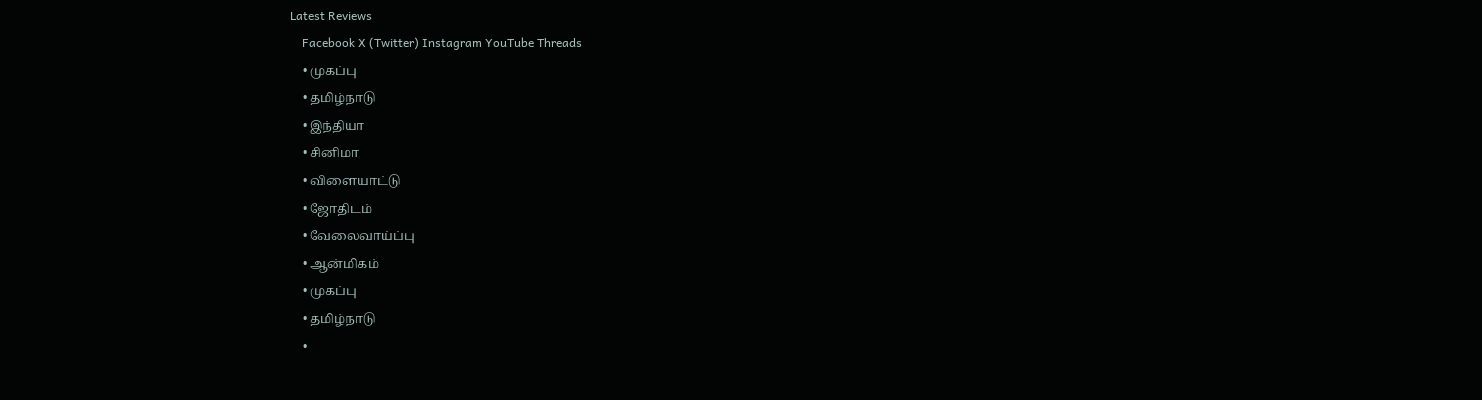Latest Reviews
    Facebook X (Twitter) Instagram YouTube Threads
    • முகப்பு
    • தமிழ்நாடு
    • இந்தியா
    • சினிமா
    • விளையாட்டு
    • ஜோதிடம்
    • வேலைவாய்ப்பு
    • ஆன்மிகம்
    • முகப்பு
    • தமிழ்நாடு
    •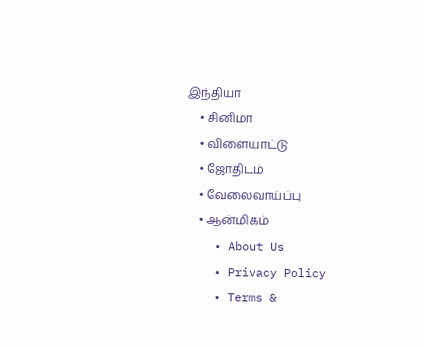இந்தியா
    • சினிமா
    • விளையாட்டு
    • ஜோதிடம்
    • வேலைவாய்ப்பு
    • ஆன்மிகம்
    • About Us
    • Privacy Policy
    • Terms &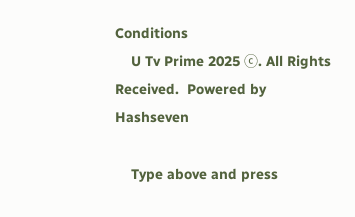Conditions
    U Tv Prime 2025 ⓒ. All Rights Received.  Powered by Hashseven

    Type above and press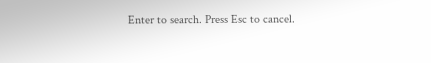Enter to search. Press Esc to cancel.